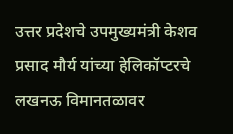उत्तर प्रदेशचे उपमुख्यमंत्री केशव प्रसाद मौर्य यांच्या हेलिकॉप्टरचे लखनऊ विमानतळावर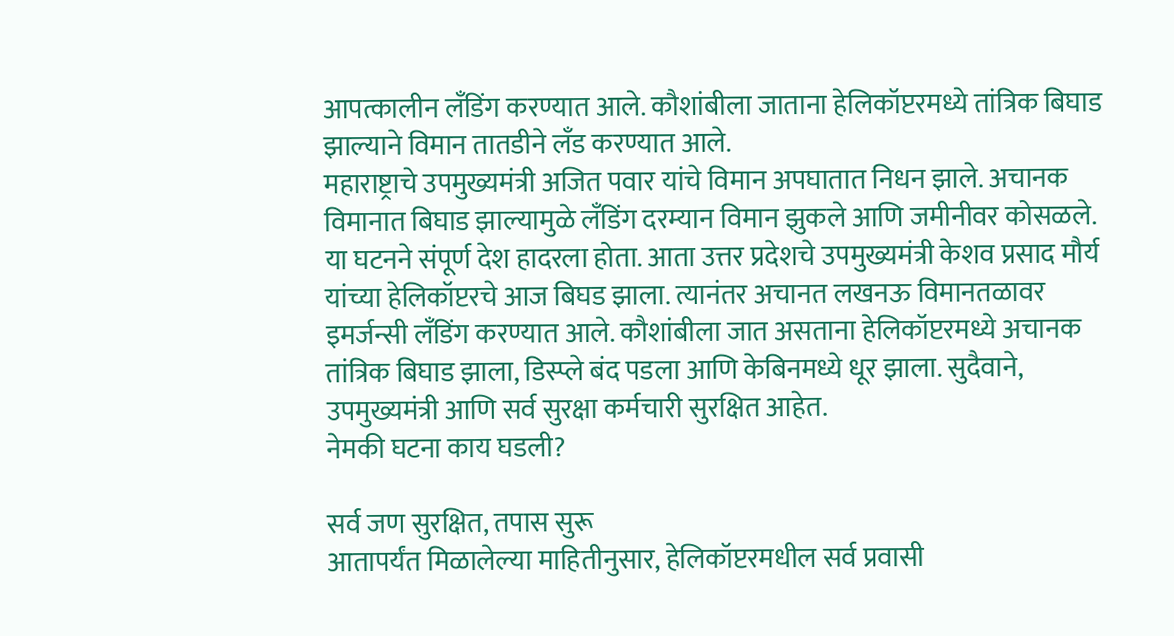आपत्कालीन लँडिंग करण्यात आले. कौशांबीला जाताना हेलिकॉप्टरमध्ये तांत्रिक बिघाड झाल्याने विमान तातडीने लँड करण्यात आले.
महाराष्ट्राचे उपमुख्यमंत्री अजित पवार यांचे विमान अपघातात निधन झाले. अचानक विमानात बिघाड झाल्यामुळे लँडिंग दरम्यान विमान झुकले आणि जमीनीवर कोसळले. या घटनने संपूर्ण देश हादरला होता. आता उत्तर प्रदेशचे उपमुख्यमंत्री केशव प्रसाद मौर्य यांच्या हेलिकॉप्टरचे आज बिघड झाला. त्यानंतर अचानत लखनऊ विमानतळावर इमर्जन्सी लँडिंग करण्यात आले. कौशांबीला जात असताना हेलिकॉप्टरमध्ये अचानक तांत्रिक बिघाड झाला, डिस्प्ले बंद पडला आणि केबिनमध्ये धूर झाला. सुदैवाने, उपमुख्यमंत्री आणि सर्व सुरक्षा कर्मचारी सुरक्षित आहेत.
नेमकी घटना काय घडली?

सर्व जण सुरक्षित, तपास सुरू
आतापर्यंत मिळालेल्या माहितीनुसार, हेलिकॉप्टरमधील सर्व प्रवासी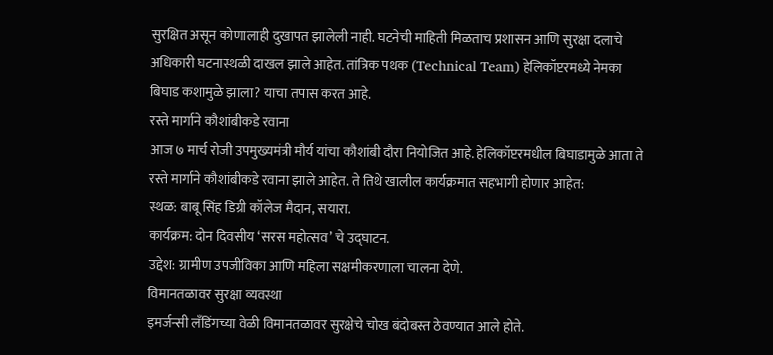सुरक्षित असून कोणालाही दुखापत झालेली नाही. घटनेची माहिती मिळताच प्रशासन आणि सुरक्षा दलाचे अधिकारी घटनास्थळी दाखल झाले आहेत. तांत्रिक पथक (Technical Team) हेलिकॉप्टरमध्ये नेमका बिघाड कशामुळे झाला? याचा तपास करत आहे.
रस्ते मार्गाने कौशांबीकडे रवाना
आज ७ मार्च रोजी उपमुख्यमंत्री मौर्य यांचा कौशांबी दौरा नियोजित आहे. हेलिकॉप्टरमधील बिघाडामुळे आता ते रस्ते मार्गाने कौशांबीकडे रवाना झाले आहेत. ते तिथे खालील कार्यक्रमात सहभागी होणार आहेत:
स्थळ: बाबू सिंह डिग्री कॉलेज मैदान, सयारा.
कार्यक्रम: दोन दिवसीय ‘सरस महोत्सव’ चे उद्घाटन.
उद्देश: ग्रामीण उपजीविका आणि महिला सक्षमीकरणाला चालना देणे.
विमानतळावर सुरक्षा व्यवस्था
इमर्जन्सी लँडिंगच्या वेळी विमानतळावर सुरक्षेचे चोख बंदोबस्त ठेवण्यात आले होते.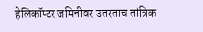हेलिकॉप्टर जमिनीवर उतरताच तांत्रिक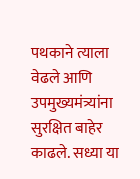पथकाने त्याला वेढले आणि उपमुख्यमंत्र्यांना सुरक्षित बाहेर काढले. सध्या या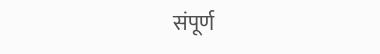संपूर्ण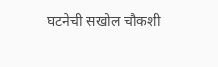घटनेची सखोल चौकशी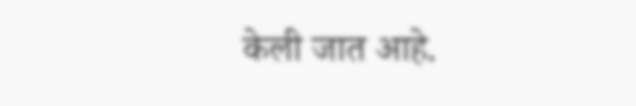केली जात आहे.